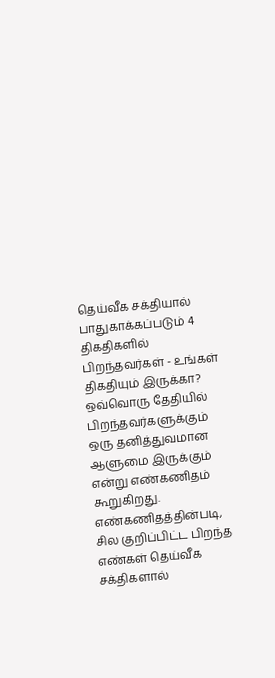தெய்வீக சக்தியால் பாதுகாக்கப்படும் 4 திகதிகளில் பிறந்தவர்கள் - உங்கள் திகதியும் இருக்கா?
ஒவ்வொரு தேதியில் பிறந்தவர்களுக்கும் ஒரு தனித்துவமான ஆளுமை இருக்கும் என்று எண்கணிதம் கூறுகிறது. எண்கணிதத்தின்படி, சில குறிப்பிட்ட பிறந்த எண்கள் தெய்வீக சக்திகளால்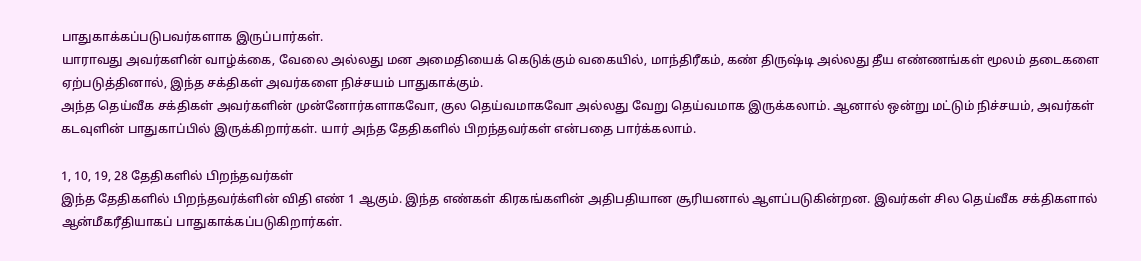பாதுகாக்கப்படுபவர்களாக இருப்பார்கள்.
யாராவது அவர்களின் வாழ்க்கை, வேலை அல்லது மன அமைதியைக் கெடுக்கும் வகையில், மாந்திரீகம், கண் திருஷ்டி அல்லது தீய எண்ணங்கள் மூலம் தடைகளை ஏற்படுத்தினால், இந்த சக்திகள் அவர்களை நிச்சயம் பாதுகாக்கும்.
அந்த தெய்வீக சக்திகள் அவர்களின் முன்னோர்களாகவோ, குல தெய்வமாகவோ அல்லது வேறு தெய்வமாக இருக்கலாம். ஆனால் ஒன்று மட்டும் நிச்சயம், அவர்கள் கடவுளின் பாதுகாப்பில் இருக்கிறார்கள். யார் அந்த தேதிகளில் பிறந்தவர்கள் என்பதை பார்க்கலாம்.

1, 10, 19, 28 தேதிகளில் பிறந்தவர்கள்
இந்த தேதிகளில் பிறந்தவர்க்ளின் விதி எண் 1 ஆகும். இந்த எண்கள் கிரகங்களின் அதிபதியான சூரியனால் ஆளப்படுகின்றன. இவர்கள் சில தெய்வீக சக்திகளால் ஆன்மீகரீதியாகப் பாதுகாக்கப்படுகிறார்கள்.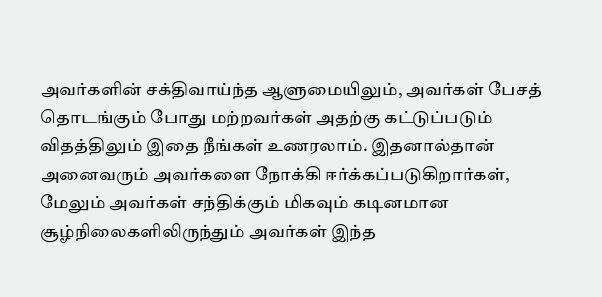அவர்களின் சக்திவாய்ந்த ஆளுமையிலும், அவர்கள் பேசத் தொடங்கும் போது மற்றவர்கள் அதற்கு கட்டுப்படும் விதத்திலும் இதை நீங்கள் உணரலாம். இதனால்தான் அனைவரும் அவர்களை நோக்கி ஈர்க்கப்படுகிறார்கள், மேலும் அவர்கள் சந்திக்கும் மிகவும் கடினமான சூழ்நிலைகளிலிருந்தும் அவர்கள் இந்த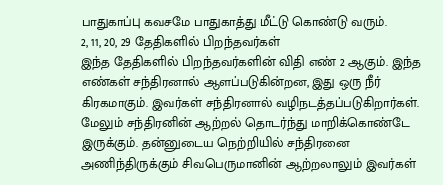பாதுகாப்பு கவசமே பாதுகாத்து மீட்டு கொண்டு வரும்.
2, 11, 20, 29 தேதிகளில் பிறந்தவர்கள்
இந்த தேதிகளில் பிறந்தவர்களின் விதி எண் 2 ஆகும். இந்த எண்கள் சந்திரனால் ஆளப்படுகின்றன, இது ஒரு நீர் கிரகமாகும். இவர்கள் சந்திரனால் வழிநடத்தப்படுகிறார்கள். மேலும் சந்திரனின் ஆற்றல் தொடர்ந்து மாறிக்கொண்டே இருக்கும். தன்னுடைய நெற்றியில் சந்திரனை அணிந்திருக்கும் சிவபெருமானின் ஆற்றலாலும் இவர்கள்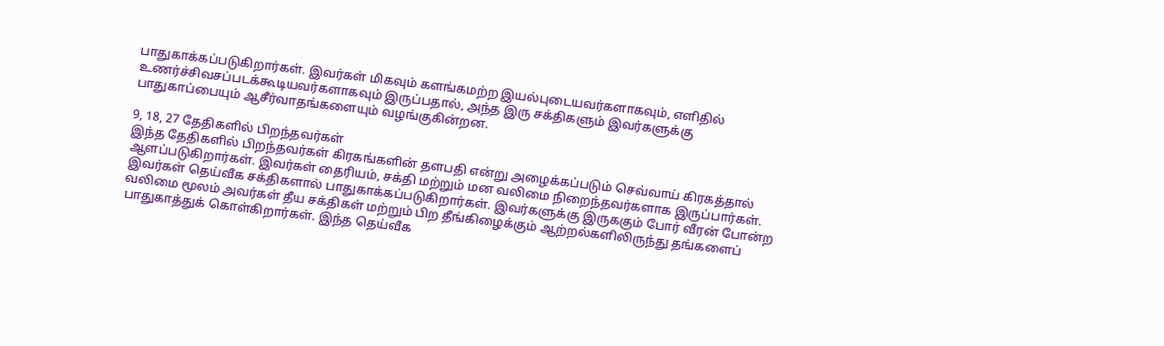பாதுகாக்கப்படுகிறார்கள். இவர்கள் மிகவும் களங்கமற்ற இயல்புடையவர்களாகவும், எளிதில் உணர்ச்சிவசப்படக்கூடியவர்களாகவும் இருப்பதால், அந்த இரு சக்திகளும் இவர்களுக்கு பாதுகாப்பையும் ஆசீர்வாதங்களையும் வழங்குகின்றன.

9, 18, 27 தேதிகளில் பிறந்தவர்கள்
இந்த தேதிகளில் பிறந்தவர்கள் கிரகங்களின் தளபதி என்று அழைக்கப்படும் செவ்வாய் கிரகத்தால் ஆளப்படுகிறார்கள். இவர்கள் தைரியம், சக்தி மற்றும் மன வலிமை நிறைந்தவர்களாக இருப்பார்கள். இவர்கள் தெய்வீக சக்திகளால் பாதுகாக்கப்படுகிறார்கள். இவர்களுக்கு இருககும் போர் வீரன் போன்ற வலிமை மூலம் அவர்கள் தீய சக்திகள் மற்றும் பிற தீங்கிழைக்கும் ஆற்றல்களிலிருந்து தங்களைப் பாதுகாத்துக் கொள்கிறார்கள். இந்த தெய்வீக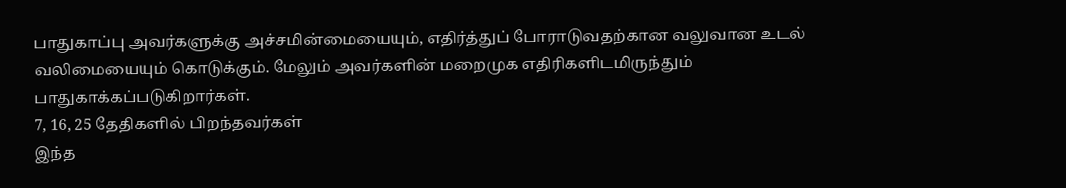பாதுகாப்பு அவர்களுக்கு அச்சமின்மையையும், எதிர்த்துப் போராடுவதற்கான வலுவான உடல் வலிமையையும் கொடுக்கும். மேலும் அவர்களின் மறைமுக எதிரிகளிடமிருந்தும் பாதுகாக்கப்படுகிறார்கள்.
7, 16, 25 தேதிகளில் பிறந்தவர்கள்
இந்த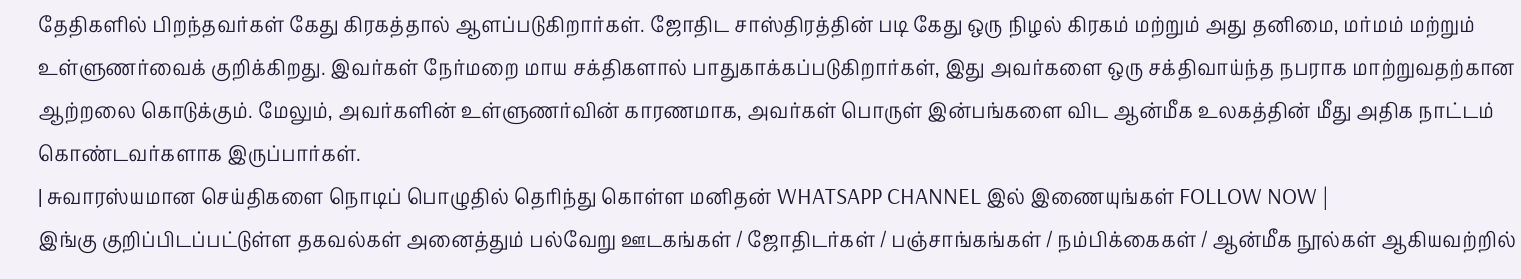தேதிகளில் பிறந்தவர்கள் கேது கிரகத்தால் ஆளப்படுகிறார்கள். ஜோதிட சாஸ்திரத்தின் படி கேது ஒரு நிழல் கிரகம் மற்றும் அது தனிமை, மர்மம் மற்றும் உள்ளுணர்வைக் குறிக்கிறது. இவர்கள் நேர்மறை மாய சக்திகளால் பாதுகாக்கப்படுகிறார்கள், இது அவர்களை ஒரு சக்திவாய்ந்த நபராக மாற்றுவதற்கான ஆற்றலை கொடுக்கும். மேலும், அவர்களின் உள்ளுணர்வின் காரணமாக, அவர்கள் பொருள் இன்பங்களை விட ஆன்மீக உலகத்தின் மீது அதிக நாட்டம் கொண்டவர்களாக இருப்பார்கள்.
| சுவாரஸ்யமான செய்திகளை நொடிப் பொழுதில் தெரிந்து கொள்ள மனிதன் WHATSAPP CHANNEL இல் இணையுங்கள் FOLLOW NOW |
இங்கு குறிப்பிடப்பட்டுள்ள தகவல்கள் அனைத்தும் பல்வேறு ஊடகங்கள் / ஜோதிடர்கள் / பஞ்சாங்கங்கள் / நம்பிக்கைகள் / ஆன்மீக நூல்கள் ஆகியவற்றில்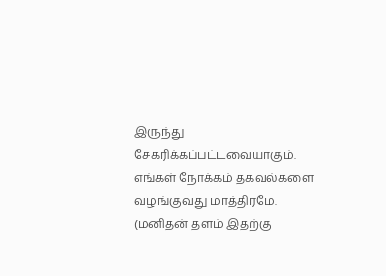இருந்து சேகரிக்கப்பட்டவையாகும். எங்கள் நோக்கம் தகவல்களை வழங்குவது மாத்திரமே. (மனிதன் தளம் இதற்கு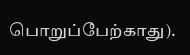பொறுப்பேற்காது).